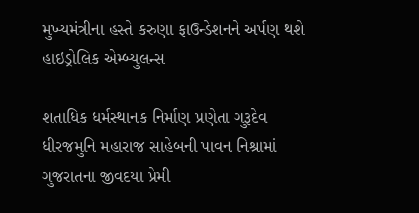મુખ્યમંત્રીના હસ્તે કરુણા ફાઉન્ડેશનને અર્પણ થશે હાઇડ્રોલિક એમ્બ્યુલન્સ

શતાધિક ધર્મસ્થાનક નિર્માણ પ્રણેતા ગુરૂદેવ ધીરજમુનિ મહારાજ સાહેબની પાવન નિશ્રામાં ગુજરાતના જીવદયા પ્રેમી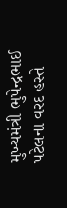મુખ્યમંત્રી ભુપેન્દ્રભાઈ પટેલના વરદ હસ્તે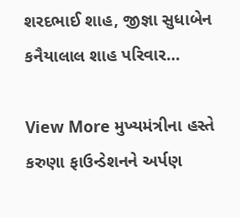શરદભાઈ શાહ, જીજ્ઞા સુધાબેન કનૈયાલાલ શાહ પરિવાર…

View More મુખ્યમંત્રીના હસ્તે કરુણા ફાઉન્ડેશનને અર્પણ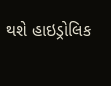થશે હાઇડ્રોલિક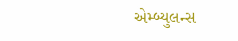એમ્બ્યુલન્સ